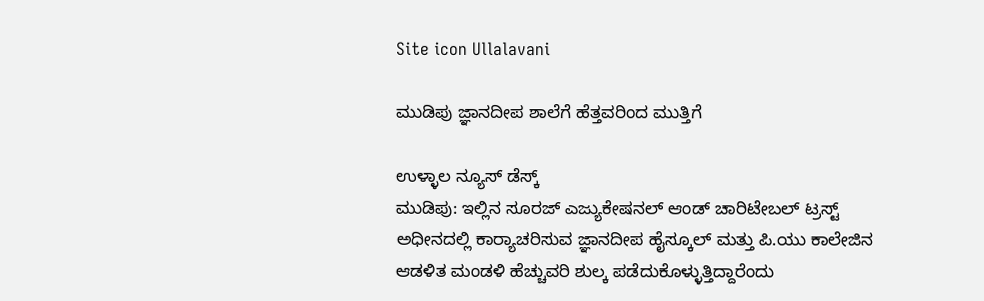Site icon Ullalavani

ಮುಡಿಪು ಜ್ಞಾನದೀಪ ಶಾಲೆಗೆ ಹೆತ್ತವರಿಂದ ಮುತ್ತಿಗೆ

ಉಳ್ಳಾಲ ನ್ಯೂಸ್ ಡೆಸ್ಕ್
ಮುಡಿಪು: ಇಲ್ಲಿನ ಸೂರಜ್ ಎಜ್ಯುಕೇಷನಲ್ ಆಂಡ್ ಚಾರಿಟೇಬಲ್ ಟ್ರಸ್ಟ್ ಅಧೀನದಲ್ಲಿ ಕಾರ್‍ಯಾಚರಿಸುವ ಜ್ಞಾನದೀಪ ಹೈಸ್ಕೂಲ್ ಮತ್ತು ಪಿ.ಯು ಕಾಲೇಜಿನ ಆಡಳಿತ ಮಂಡಳಿ ಹೆಚ್ಚುವರಿ ಶುಲ್ಕ ಪಡೆದುಕೊಳ್ಳುತ್ತಿದ್ದಾರೆಂದು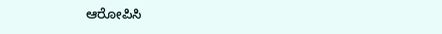ಆರೋಪಿಸಿ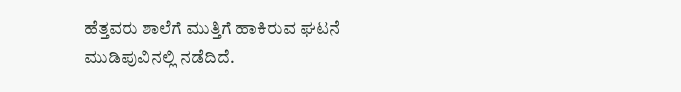ಹೆತ್ತವರು ಶಾಲೆಗೆ ಮುತ್ತಿಗೆ ಹಾಕಿರುವ ಘಟನೆ ಮುಡಿಪುವಿನಲ್ಲಿ ನಡೆದಿದೆ.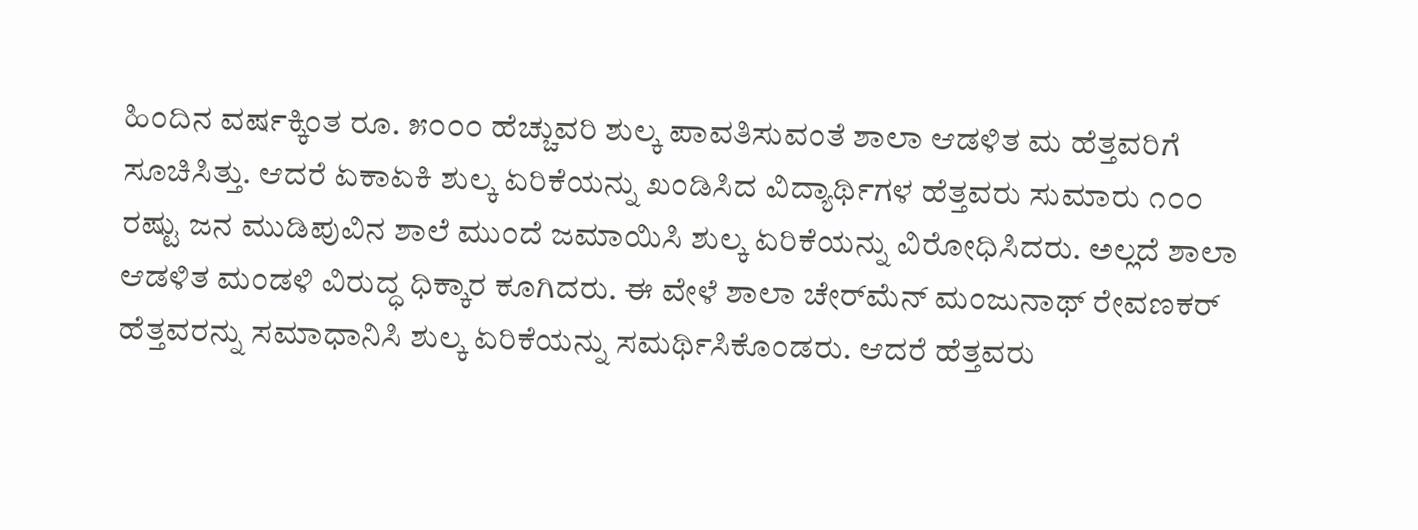ಹಿಂದಿನ ವರ್ಷಕ್ಕಿಂತ ರೂ. ೫೦೦೦ ಹೆಚ್ಚುವರಿ ಶುಲ್ಕ ಪಾವತಿಸುವಂತೆ ಶಾಲಾ ಆಡಳಿತ ಮ ಹೆತ್ತವರಿಗೆ ಸೂಚಿಸಿತ್ತು. ಆದರೆ ಏಕಾಏಕಿ ಶುಲ್ಕ ಏರಿಕೆಯನ್ನು ಖಂಡಿಸಿದ ವಿದ್ಯಾರ್ಥಿಗಳ ಹೆತ್ತವರು ಸುಮಾರು ೧೦೦ ರಷ್ಟು ಜನ ಮುಡಿಪುವಿನ ಶಾಲೆ ಮುಂದೆ ಜಮಾಯಿಸಿ ಶುಲ್ಕ ಏರಿಕೆಯನ್ನು ವಿರೋಧಿಸಿದರು. ಅಲ್ಲದೆ ಶಾಲಾ ಆಡಳಿತ ಮಂಡಳಿ ವಿರುದ್ಧ ಧಿಕ್ಕಾರ ಕೂಗಿದರು. ಈ ವೇಳೆ ಶಾಲಾ ಚೇರ್‌ಮೆನ್ ಮಂಜುನಾಥ್ ರೇವಣಕರ್ ಹೆತ್ತವರನ್ನು ಸಮಾಧಾನಿಸಿ ಶುಲ್ಕ ಏರಿಕೆಯನ್ನು ಸಮರ್ಥಿಸಿಕೊಂಡರು. ಆದರೆ ಹೆತ್ತವರು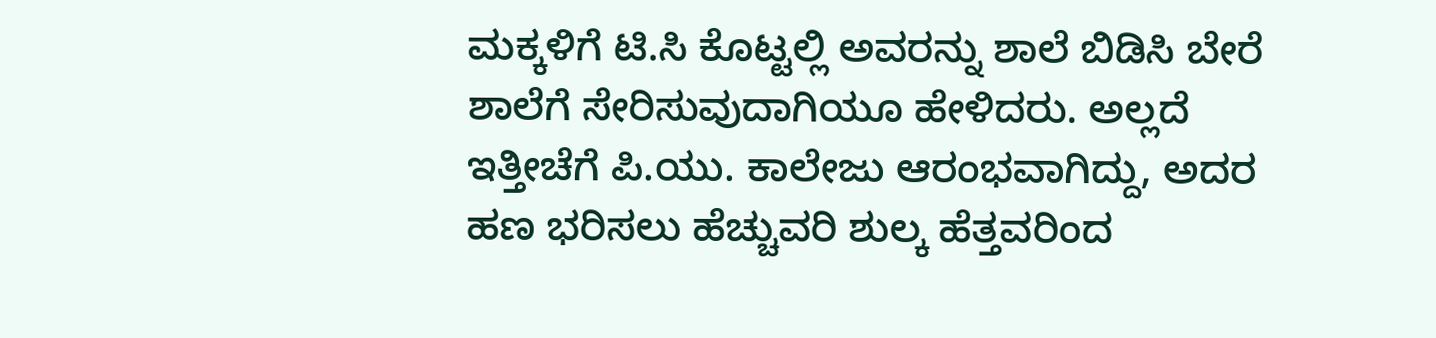ಮಕ್ಕಳಿಗೆ ಟಿ.ಸಿ ಕೊಟ್ಟಲ್ಲಿ ಅವರನ್ನು ಶಾಲೆ ಬಿಡಿಸಿ ಬೇರೆ ಶಾಲೆಗೆ ಸೇರಿಸುವುದಾಗಿಯೂ ಹೇಳಿದರು. ಅಲ್ಲದೆ ಇತ್ತೀಚೆಗೆ ಪಿ.ಯು. ಕಾಲೇಜು ಆರಂಭವಾಗಿದ್ದು, ಅದರ ಹಣ ಭರಿಸಲು ಹೆಚ್ಚುವರಿ ಶುಲ್ಕ ಹೆತ್ತವರಿಂದ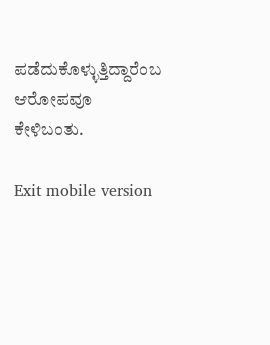ಪಡೆದುಕೊಳ್ಳುತ್ತಿದ್ದಾರೆಂಬ ಆರೋಪವೂ ಕೇಳಿಬಂತು.

Exit mobile version